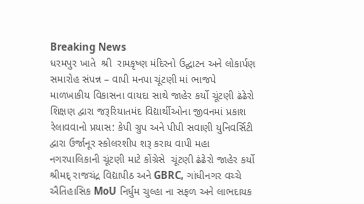Breaking News
ધરમપુર ખાતે  શ્રી  રામકૃષ્ણ મંદિરનો ઉદ્ઘાટન અને લોકાર્પણ સમારોહ સંપન્ન – વાપી મનપા ચૂંટણી માં ભાજપે માળખાકીય વિકાસના વાયદા સાથે જાહેર કર્યો ચૂંટણી ઢંઢેરો શિક્ષણ દ્વારા જરૂરિયાતમંદ વિદ્યાર્થીઓના જીવનમાં પ્રકાશ રેલાવવાનો પ્રયાસ: કેપી ગ્રુપ અને પીપી સવાણી યુનિવર્સિટી દ્વારા ઉર્જાનૂર સ્કોલરશીપ શરૂ કરાય વાપી મહા નગરપાલિકાની ચૂંટણી માટે કોંગ્રેસે  ચૂંટણી ઢંઢેરો જાહેર કર્યો  શ્રીમદ્ રાજચંદ્ર વિદ્યાપીઠ અને GBRC, ગાંધીનગર વચ્ચે ઐતિહાસિક MoU નિર્ધુમ ચુલ્હા ના સફળ અને લાભદાયક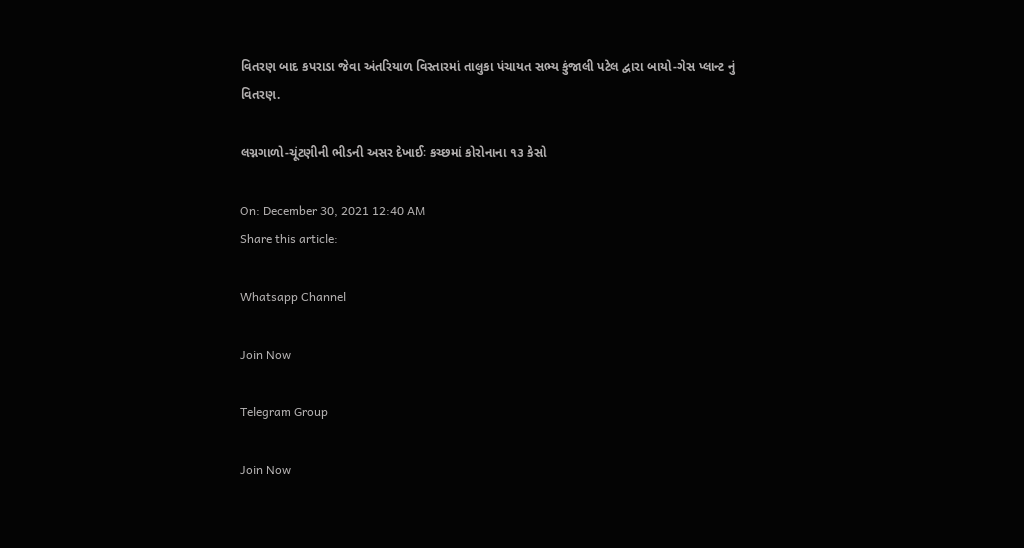વિતરણ બાદ કપરાડા જેવા અંતરિયાળ વિસ્તારમાં તાલુકા પંચાયત સભ્ય કુંજાલી પટેલ દ્વારા બાયો-ગેસ પ્લાન્ટ નું વિતરણ.

લગ્નગાળો-ચૂંટણીની ભીડની અસર દેખાઈઃ કચ્છમાં કોરોનાના ૧૩ કેસો

On: December 30, 2021 12:40 AM
Share this article:

Whatsapp Channel

Join Now

Telegram Group

Join Now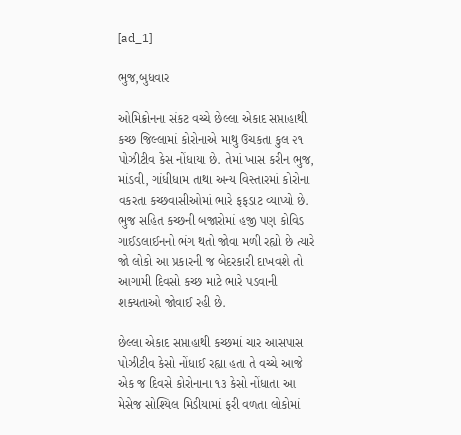[ad_1]

ભુજ,બુધવાર

ઓમિક્રોનના સંકટ વચ્ચે છેલ્લા એકાદ સપ્તાહાથી કચ્છ જિલ્લામાં કોરોનાએ માથુ ઉચકતા કુલ ૨૧ પોઝીટીવ કેસ નોંધાયા છે. તેમાં ખાસ કરીન ભુજ, માંડવી, ગાંધીધામ તાથા અન્ય વિસ્તારમાં કોરોના વકરતા કચ્છવાસીઓમાં ભારે ફફડાટ વ્યાપ્યો છે. ભુજ સહિત કચ્છની બજારોમાં હજી પણ કોવિડ ગાઈડલાઈનનો ભંગ થતો જોવા મળી રહ્યો છે ત્યારે જો લોકો આ પ્રકારની જ બેદરકારી દાખવશે તો આગામી દિવસો કચ્છ માટે ભારે પડવાની શક્યતાઓ જોવાઈ રહી છે.

છેલ્લા એકાદ સપ્તાહાથી કચ્છમાં ચાર આસપાસ પોઝીટીવ કેસો નોંધાઈ રહ્યા હતા તે વચ્ચે આજે એક જ દિવસે કોરોનાના ૧૩ કેસો નોંધાતા આ મેસેજ સોશ્યિલ મિડીયામાં ફરી વળતા લોકોમાં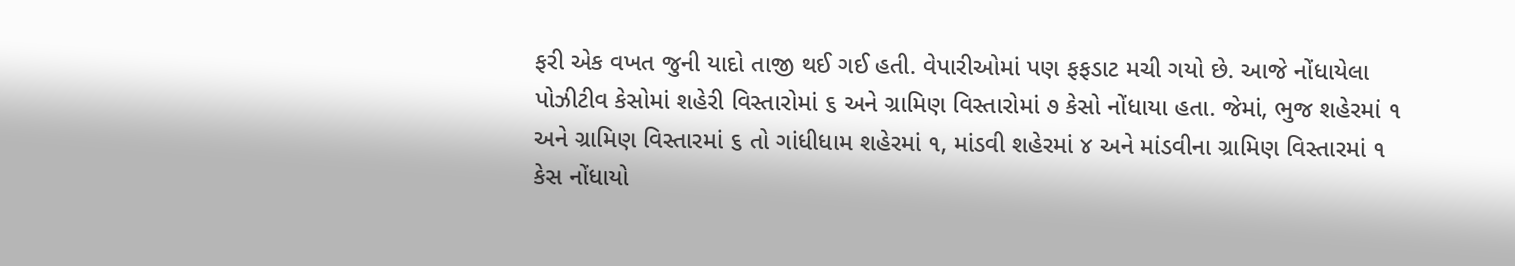ફરી એક વખત જુની યાદો તાજી થઈ ગઈ હતી. વેપારીઓમાં પણ ફફડાટ મચી ગયો છે. આજે નોંધાયેલા પોઝીટીવ કેસોમાં શહેરી વિસ્તારોમાં ૬ અને ગ્રામિણ વિસ્તારોમાં ૭ કેસો નોંધાયા હતા. જેમાં, ભુજ શહેરમાં ૧ અને ગ્રામિણ વિસ્તારમાં ૬ તો ગાંધીધામ શહેરમાં ૧, માંડવી શહેરમાં ૪ અને માંડવીના ગ્રામિણ વિસ્તારમાં ૧ કેસ નોંધાયો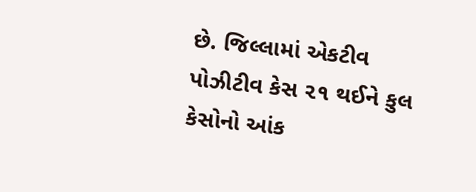છે. જિલ્લામાં એકટીવ પોઝીટીવ કેસ ૨૧ થઈને કુલ કેસોનો આંક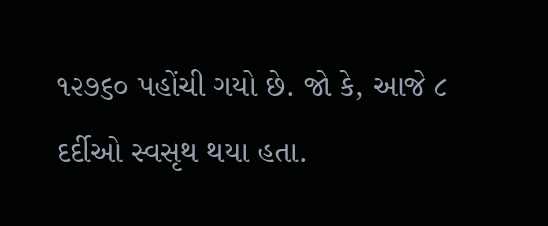૧૨૭૬૦ પહોંચી ગયો છે. જો કે, આજે ૮ દર્દીઓ સ્વસૃથ થયા હતા.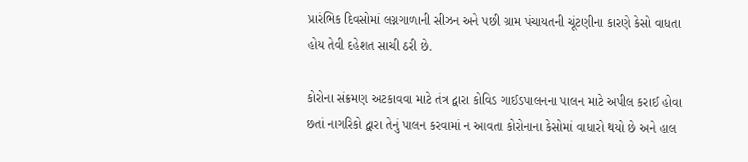પ્રારંભિક દિવસોમાં લગ્નગાળાની સીઝન અને પછી ગ્રામ પંચાયતની ચૂંટણીના કારણે કેસો વાધતા હોય તેવી દહેશત સાચી ઠરી છે.

કોરોના સંક્રમણ અટકાવવા માટે તંત્ર દ્વારા કોવિડ ગાઈડપાલનના પાલન માટે અપીલ કરાઈ હોવા છતાં નાગરિકો દ્વારા તેનું પાલન કરવામાં ન આવતા કોરોનાના કેસોમાં વાધારો થયો છે અને હાલ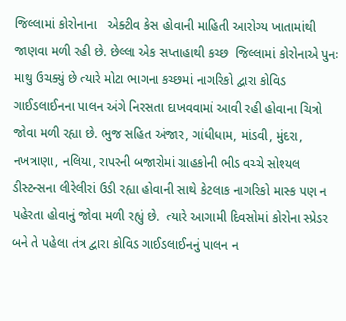જિલ્લામાં કોરોનાના   એક્ટીવ કેસ હોવાની માહિતી આરોગ્ય ખાતામાંથી જાણવા મળી રહી છે. છેલ્લા એક સપ્તાહાથી કચ્છ  જિલ્લામાં કોરોનાએ પુનઃ માથુ ઉચક્યું છે ત્યારે મોટા ભાગના કચ્છમાં નાગરિકો દ્વારા કોવિડ ગાઈડલાઈનના પાલન અંગે નિરસતા દાખવવામાં આવી રહી હોવાના ચિત્રો જોવા મળી રહ્યા છે. ભુજ સહિત અંજાર, ગાંધીધામ, માંડવી, મુંદરા, નખત્રાણા, નલિયા, રાપરની બજારોમાં ગ્રાહકોની ભીડ વચ્ચે સોશ્યલ ડીસ્ટન્સના લીરેલીરાં ઉડી રહ્યા હોવાની સાથે કેટલાક નાગરિકો માસ્ક પણ ન પહેરતા હોવાનું જોવા મળી રહ્યું છે.  ત્યારે આગામી દિવસોમાં કોરોના સ્પ્રેડર બને તે પહેલા તંત્ર દ્વારા કોવિડ ગાઈડલાઈનનું પાલન ન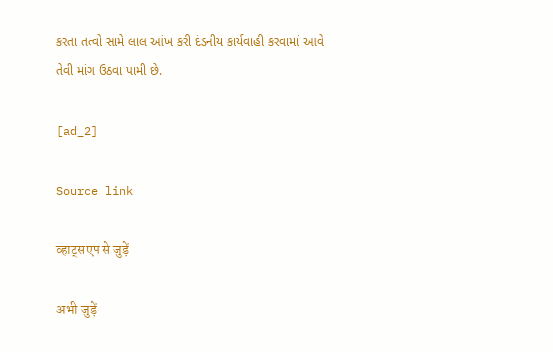કરતા તત્વો સામે લાલ આંખ કરી દંડનીય કાર્યવાહી કરવામાં આવે તેવી માંગ ઉઠવા પામી છે.

[ad_2]

Source link

व्हाट्सएप से जुड़ें

अभी जुड़ें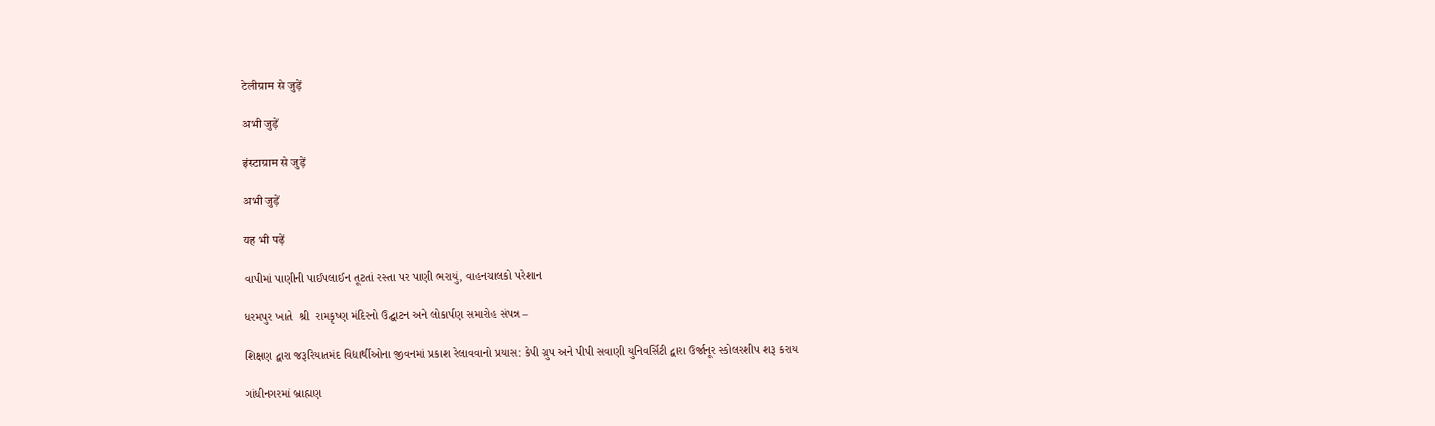टेलीग्राम से जुड़ें

अभी जुड़ें

इंस्टाग्राम से जुड़ें

अभी जुड़ें

यह भी पढ़ें

વાપીમાં પાણીની પાઈપલાઈન તૂટતાં રસ્તા પર પાણી ભરાયું, વાહનચાલકો પરેશાન

ધરમપુર ખાતે  શ્રી  રામકૃષ્ણ મંદિરનો ઉદ્ઘાટન અને લોકાર્પણ સમારોહ સંપન્ન –

શિક્ષણ દ્વારા જરૂરિયાતમંદ વિદ્યાર્થીઓના જીવનમાં પ્રકાશ રેલાવવાનો પ્રયાસ: કેપી ગ્રુપ અને પીપી સવાણી યુનિવર્સિટી દ્વારા ઉર્જાનૂર સ્કોલરશીપ શરૂ કરાય

ગાંધીનગરમાં બ્રાહ્મણ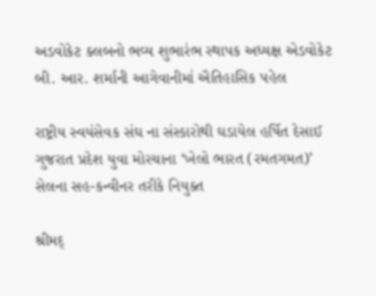અડવોકેટ ક્લબનો ભવ્ય શુભારંભ સ્થાપક અધ્યક્ષ એડવોકેટ બી. આર. શર્માની આગેવાનીમાં ઐતિહાસિક પહેલ

રાષ્ટ્રીય સ્વયંસેવક સંઘ ના સંસ્કારોથી ઘડાયેલ હર્ષિત દેસાઈ ગુજરાત પ્રદેશ યુવા મોરચાના ‘ખેલો ભારત (રમતગમત)’ સેલના સહ-કન્વીનર તરીકે નિયુક્ત

શ્રીમદ્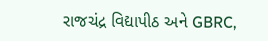રાજચંદ્ર વિદ્યાપીઠ અને GBRC,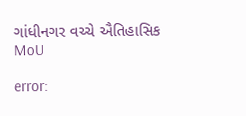ગાંધીનગર વચ્ચે ઐતિહાસિક MoU

error: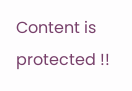Content is protected !!